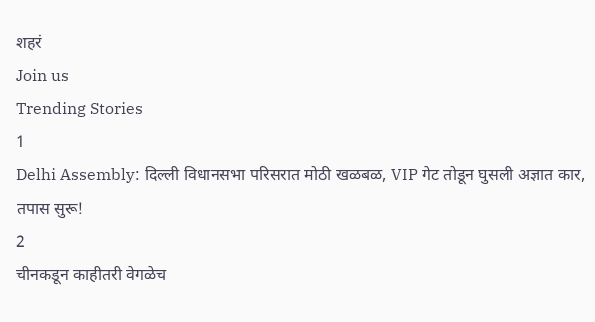शहरं
Join us
Trending Stories
1
Delhi Assembly: दिल्ली विधानसभा परिसरात मोठी खळबळ, VIP गेट तोडून घुसली अज्ञात कार, तपास सुरू!
2
चीनकडून काहीतरी वेगळेच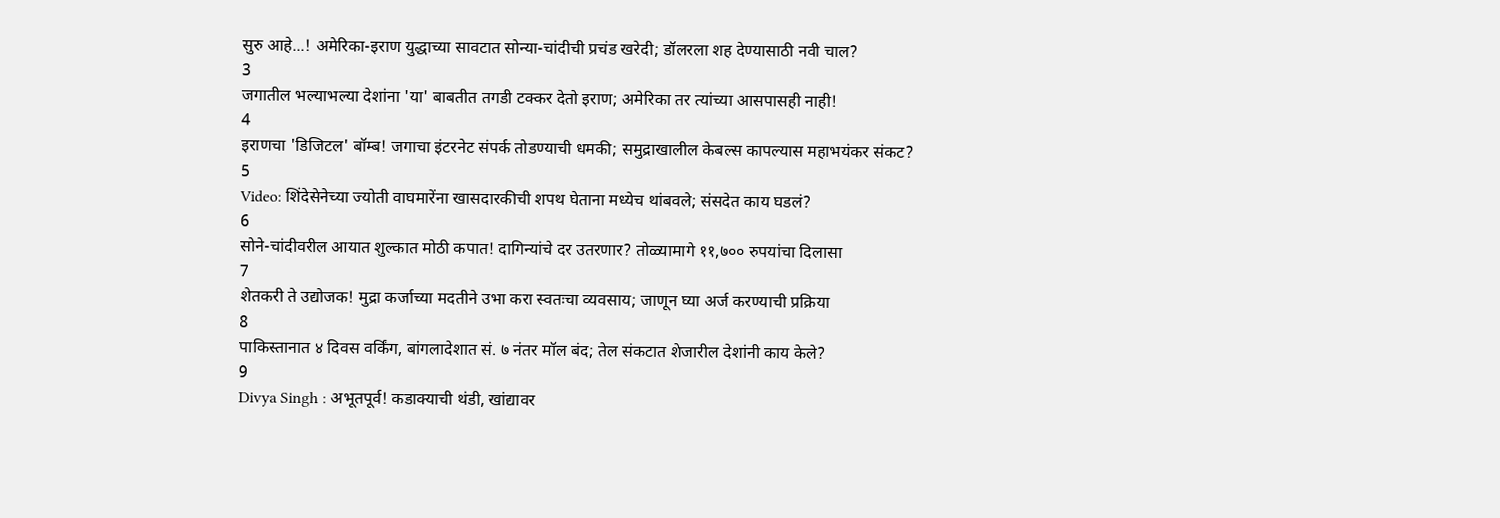सुरु आहे...! अमेरिका-इराण युद्धाच्या सावटात सोन्या-चांदीची प्रचंड खरेदी; डॉलरला शह देण्यासाठी नवी चाल?
3
जगातील भल्याभल्या देशांना 'या' बाबतीत तगडी टक्कर देतो इराण; अमेरिका तर त्यांच्या आसपासही नाही!
4
इराणचा 'डिजिटल' बॉम्ब! जगाचा इंटरनेट संपर्क तोडण्याची धमकी; समुद्राखालील केबल्स कापल्यास महाभयंकर संकट?
5
Video: शिंदेसेनेच्या ज्योती वाघमारेंना खासदारकीची शपथ घेताना मध्येच थांबवले; संसदेत काय घडलं?
6
सोने-चांदीवरील आयात शुल्कात मोठी कपात! दागिन्यांचे दर उतरणार? तोळ्यामागे ११,७०० रुपयांचा दिलासा
7
शेतकरी ते उद्योजक! मुद्रा कर्जाच्या मदतीने उभा करा स्वतःचा व्यवसाय; जाणून घ्या अर्ज करण्याची प्रक्रिया
8
पाकिस्तानात ४ दिवस वर्किंग, बांगलादेशात सं. ७ नंतर मॉल बंद; तेल संकटात शेजारील देशांनी काय केले?
9
Divya Singh : अभूतपूर्व! कडाक्याची थंडी, खांद्यावर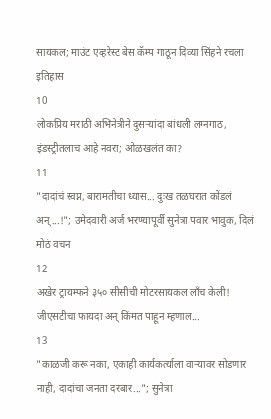सायकल; माउंट एव्हरेस्ट बेस कॅम्प गाठून दिव्या सिंहने रचला इतिहास
10
लोकप्रिय मराठी अभिनेत्रीने दुसऱ्यांदा बांधली लग्नगाठ, इंडस्ट्रीतलाच आहे नवरा; ओळखलंत का?
11
"दादांचं स्वप्न, बारामतीचा ध्यास... दुःख तळघरात कोंडलं अन्...!"; उमेदवारी अर्ज भरण्यापूर्वी सुनेत्रा पवार भावुक, दिलं मोठं वचन
12
अखेर ट्रायम्फने ३५० सीसीची मोटरसायकल लाँच केली! जीएसटीचा फायदा अन् किंमत पाहून म्हणाल...
13
"काळजी करू नका, एकाही कार्यकर्त्याला वाऱ्यावर सोडणार नाही, दादांचा जनता दरबार..."; सुनेत्रा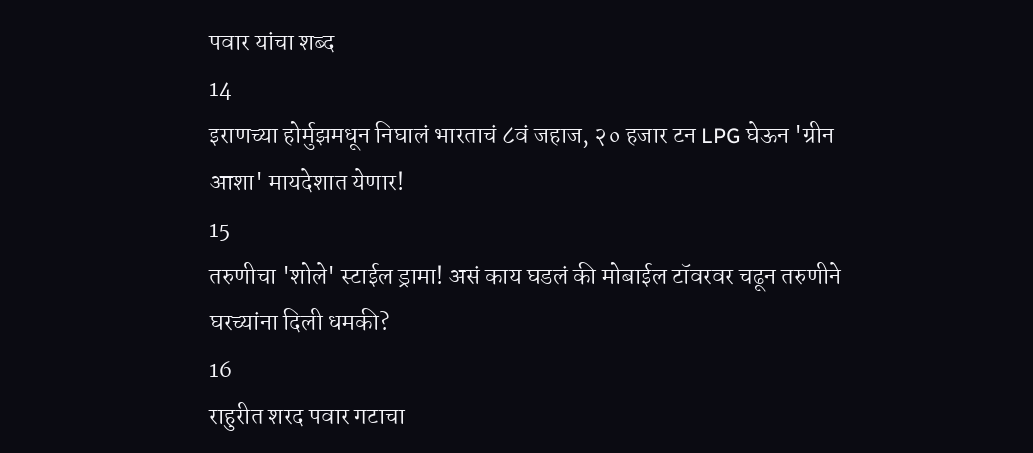पवार यांचा शब्द
14
इराणच्या होर्मुझमधून निघालं भारताचं ८वं जहाज, २० हजार टन LPG घेऊन 'ग्रीन आशा' मायदेशात येणार!
15
तरुणीचा 'शोले' स्टाईल ड्रामा! असं काय घडलं की मोबाईल टॉवरवर चढून तरुणीने घरच्यांना दिली धमकी?
16
राहुरीत शरद पवार गटाचा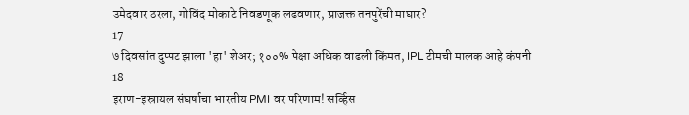उमेदवार ठरला, गोविंद मोकाटे निवडणूक लढवणार, प्राजक्त तनपुरेंची माघार?
17
७ दिवसांत दुप्पट झाला 'हा' शेअर; १००% पेक्षा अधिक वाढली किंमत, IPL टीमची मालक आहे कंपनी
18
इराण-इस्रायल संघर्षाचा भारतीय PMI वर परिणाम! सर्व्हिस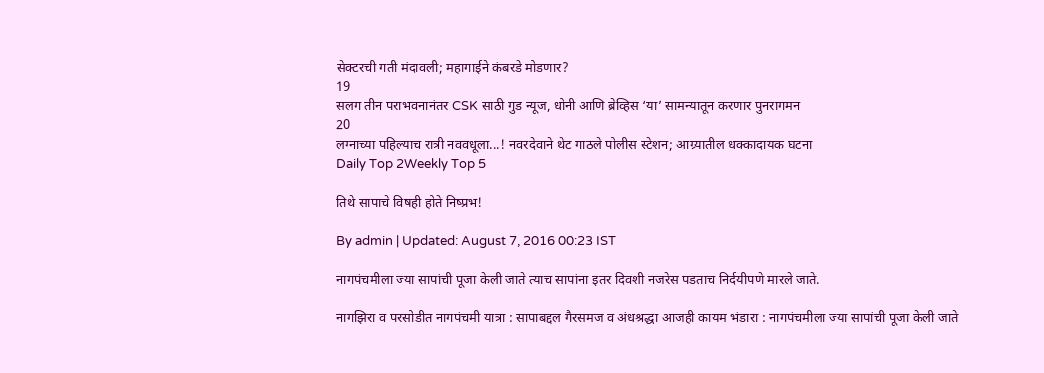सेक्टरची गती मंदावली; महागाईने कंबरडे मोडणार?
19
सलग तीन पराभवनानंतर CSK साठी गुड न्यूज, धोनी आणि ब्रेव्हिस ‘या’ सामन्यातून करणार पुनरागमन
20
लग्नाच्या पहिल्याच रात्री नववधूला...! नवरदेवाने थेट गाठले पोलीस स्टेशन; आग्र्यातील धक्कादायक घटना
Daily Top 2Weekly Top 5

तिथे सापाचे विषही होते निष्प्रभ!

By admin | Updated: August 7, 2016 00:23 IST

नागपंचमीला ज्या सापांची पूजा केली जाते त्याच सापांना इतर दिवशी नजरेस पडताच निर्दयीपणे मारले जाते.

नागझिरा व परसोडीत नागपंचमी यात्रा : सापाबद्दल गैरसमज व अंधश्रद्धा आजही कायम भंडारा : नागपंचमीला ज्या सापांची पूजा केली जाते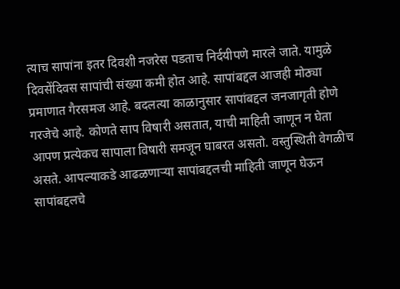त्याच सापांना इतर दिवशी नजरेस पडताच निर्दयीपणे मारले जाते. यामुळे दिवसेंदिवस सापांची संख्या कमी होत आहे. सापांबद्दल आजही मोठ्या प्रमाणात गैरसमज आहे. बदलत्या काळानुसार सापांबद्दल जनजागृती होणे गरजेचे आहे. कोणते साप विषारी असतात, याची माहिती जाणून न घेता आपण प्रत्येकच सापाला विषारी समजून घाबरत असतो. वस्तुस्थिती वेगळीच असते. आपल्याकडे आढळणाऱ्या सापांबद्दलची माहिती जाणून घेऊन सापांबद्दलचे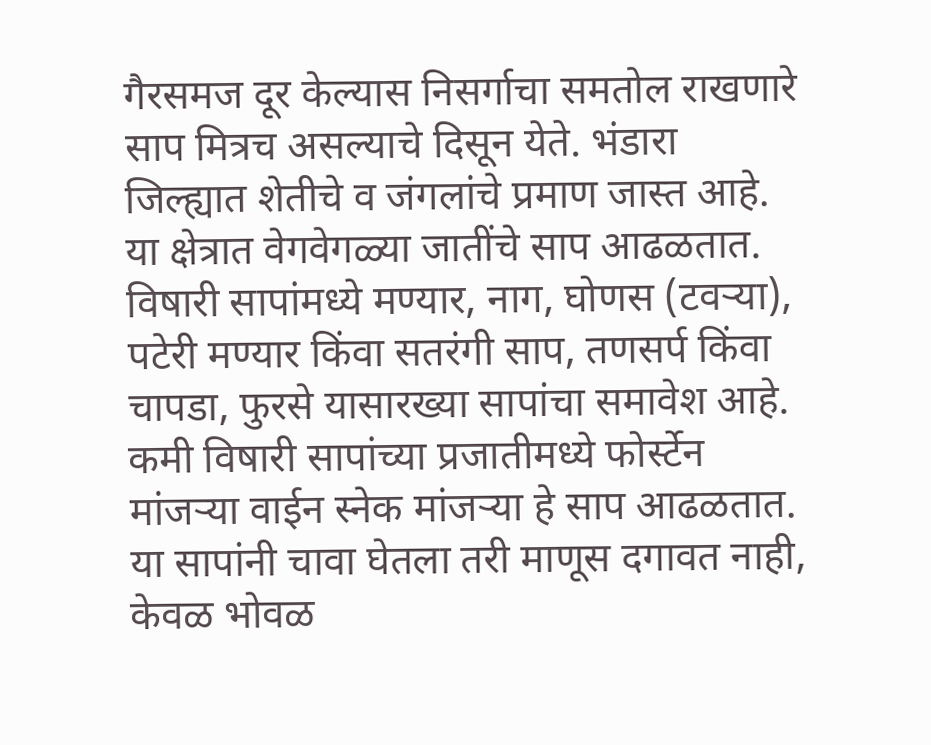गैरसमज दूर केल्यास निसर्गाचा समतोल राखणारे साप मित्रच असल्याचे दिसून येते. भंडारा जिल्ह्यात शेतीचे व जंगलांचे प्रमाण जास्त आहे. या क्षेत्रात वेगवेगळ्या जातींचे साप आढळतात. विषारी सापांमध्ये मण्यार, नाग, घोणस (टवऱ्या), पटेरी मण्यार किंवा सतरंगी साप, तणसर्प किंवा चापडा, फुरसे यासारख्या सापांचा समावेश आहे. कमी विषारी सापांच्या प्रजातीमध्ये फोर्स्टेन मांजऱ्या वाईन स्नेक मांजऱ्या हे साप आढळतात. या सापांनी चावा घेतला तरी माणूस दगावत नाही, केवळ भोवळ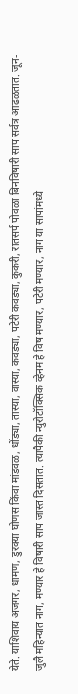येते. याशिवाय अजगर, धामण, डुरक्या घोणस किंवा मांडवळ, धोंड्या, तास्या, वास्या, कवड्या, पटेरी कवड्या, कुकरी, रातसर्प पोवळा बिनविषारी साप सर्वत्र आढळतात. जून-जुलै महिन्यात नाग, मण्यार हे विषारी साप जास्त दिसतात. त्यापैकी न्युरोटॉक्सिक व्हेनम हे विष मण्यार, पटेरी मण्यार, नाग या सापांमध्ये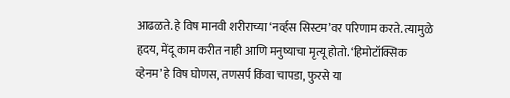आढळते. हे विष मानवी शरीराच्या ‘नर्व्हस सिस्टम’वर परिणाम करते. त्यामुळे हृदय, मेंदू काम करीत नाही आणि मनुष्याचा मृत्यू होतो. ‘हिमोटॉक्सिक व्हेनम’ हे विष घोणस, तणसर्प किंवा चापडा, फुरसे या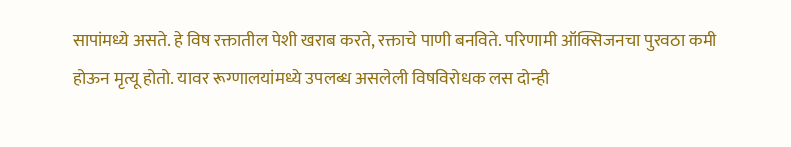सापांमध्ये असते. हे विष रक्तातील पेशी खराब करते, रक्ताचे पाणी बनविते. परिणामी ऑक्सिजनचा पुरवठा कमी होऊन मृत्यू होतो. यावर रूग्णालयांमध्ये उपलब्ध असलेली विषविरोधक लस दोन्ही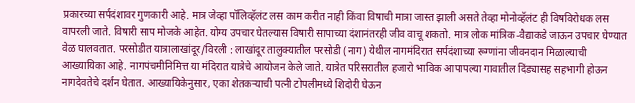प्रकारच्या सर्पदंशावर गुणकारी आहे. मात्र जेव्हा पॉलिव्हॅलंट लस काम करीत नाही किंवा विषाची मात्रा जास्त झाली असते तेव्हा मोनोव्हॅलंट ही विषविरोधक लस वापरली जाते. विषारी साप मोजके आहेत. योग्य उपचार घेतल्यास विषारी सापाच्या दंशानंतरही जीव वाचू शकतो. मात्र लोक मांत्रिक-वैद्याकडे जाऊन उपचार घेण्यात वेळ घालवतात. परसोडीत यात्रालाखांदूर/विरली : लाखांदूर तालुक्यातील परसोडी (नाग) येथील नागमंदिरात सर्पदंशाच्या रूग्णांना जीवनदान मिळाल्याची आख्यायिका आहे. नागपंचमीनिमित्त या मंदिरात यात्रेचे आयोजन केले जाते. यात्रेत परिसरातील हजारो भाविक आपापल्या गावातील दिंड्यासह सहभागी होऊन नागदेवतेचे दर्शन घेतात. आख्यायिकेनुसार, एका शेतकऱ्याची पत्नी टोपलीमध्ये शिदोरी घेऊन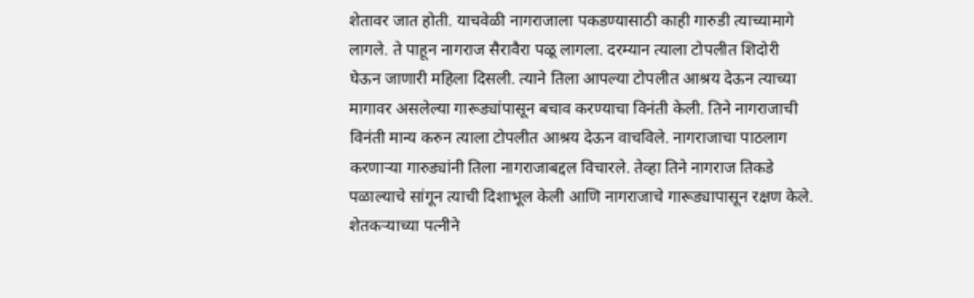शेतावर जात होती. याचवेळी नागराजाला पकडण्यासाठी काही गारुडी त्याच्यामागे लागले. ते पाहून नागराज सैरावैरा पळू लागला. दरम्यान त्याला टोपलीत शिदोरी घेऊन जाणारी महिला दिसली. त्याने तिला आपल्या टोपलीत आश्रय देऊन त्याच्या मागावर असलेल्या गारूड्यांपासून बचाव करण्याचा विनंती केली. तिने नागराजाची विनंती मान्य करुन त्याला टोपलीत आश्रय देऊन वाचविले. नागराजाचा पाठलाग करणाऱ्या गारुड्यांनी तिला नागराजाबद्दल विचारले. तेव्हा तिने नागराज तिकडे पळाल्याचे सांगून त्याची दिशाभूल केली आणि नागराजाचे गारूड्यापासून रक्षण केले. शेतकऱ्याच्या पत्नीने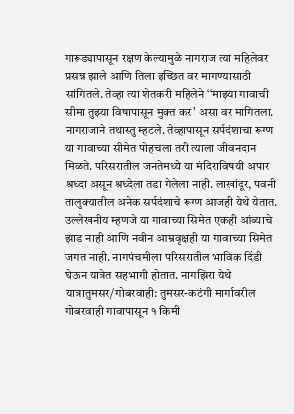गारूड्यापासून रक्षण केल्यामुळे नागराज त्या महिलेवर प्रसन्न झाले आणि तिला इच्छित वर मागण्यासाठी सांगितले. तेव्हा त्या शेतकरी महिलेने ‘‘माझ्या गावाची सीमा तुझ्या विषापासून मुक्त कर’ असा वर मागितला. नागराजाने तथास्तु म्हटले. तेव्हापासून सर्पदंशाचा रूग्ण या गावाच्या सीमेत पोहचला तरी त्याला जीवनदान मिळते. परिसरातील जनतेमध्ये या मंदिराविषयी अपार श्रध्दा असून श्रध्देला तडा गेलेला नाही. लाखांदूर, पवनी तालुक्यातील अनेक सर्पदंशाचे रूग्ण आजही येथे येतात. उल्लेखनीय म्हणजे या गावाच्या सिमेत एकही आंब्याचे झाड नाही आणि नवीन आम्रवृक्षही या गावाच्या सिमेत जगत नाही. नागपंचमीला परिसरातील भाविक दिंडी घेऊन यात्रेत सहभागी होतात. नागझिरा येथे यात्रातुमसर/गोबरवाही: तुमसर-कटंगी मार्गावरील गोबरवाही गावापासून १ किमी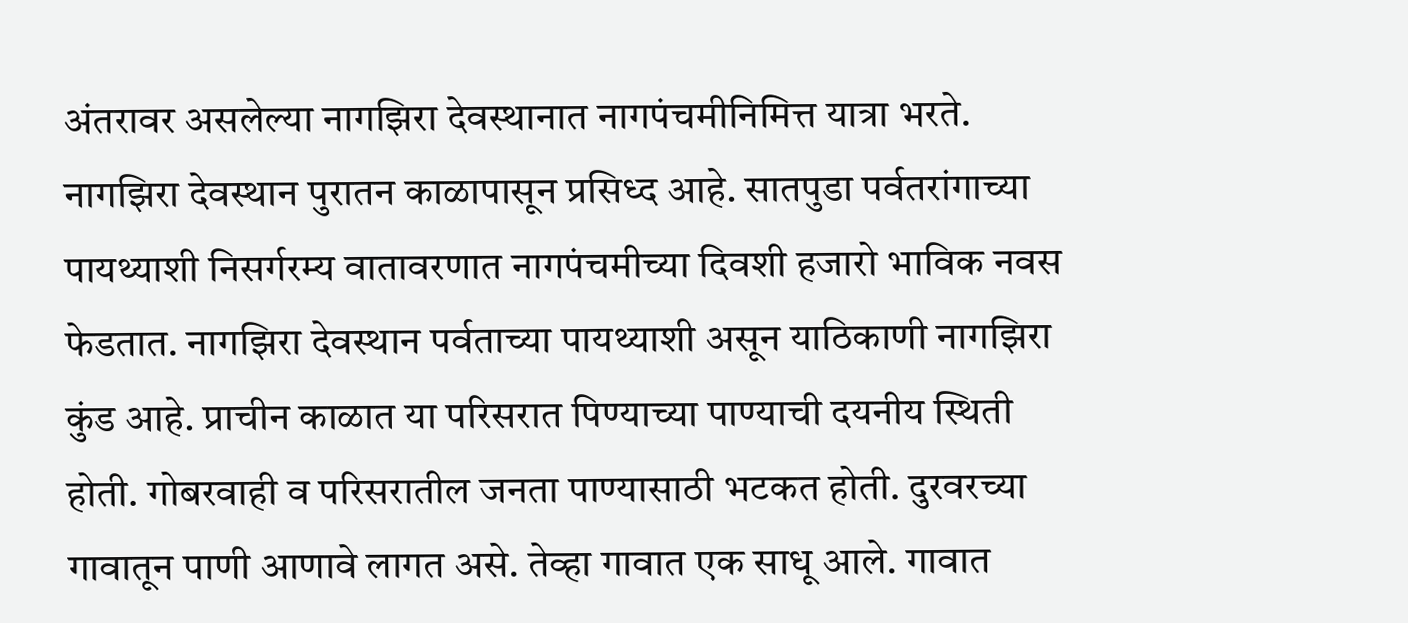अंतरावर असलेल्या नागझिरा देवस्थानात नागपंचमीनिमित्त यात्रा भरते. नागझिरा देवस्थान पुरातन काळापासून प्रसिध्द आहे. सातपुडा पर्वतरांगाच्या पायथ्याशी निसर्गरम्य वातावरणात नागपंचमीच्या दिवशी हजारो भाविक नवस फेडतात. नागझिरा देवस्थान पर्वताच्या पायथ्याशी असून याठिकाणी नागझिरा कुंड आहे. प्राचीन काळात या परिसरात पिण्याच्या पाण्याची दयनीय स्थिती होती. गोबरवाही व परिसरातील जनता पाण्यासाठी भटकत होती. दुरवरच्या गावातून पाणी आणावे लागत असे. तेव्हा गावात एक साधू आले. गावात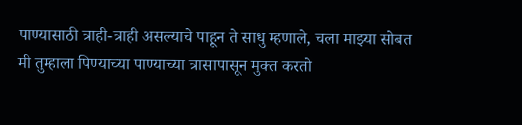पाण्यासाठी त्राही-त्राही असल्याचे पाहून ते साधु म्हणाले, चला माझ्या सोबत मी तुम्हाला पिण्याच्या पाण्याच्या त्रासापासून मुक्त करतो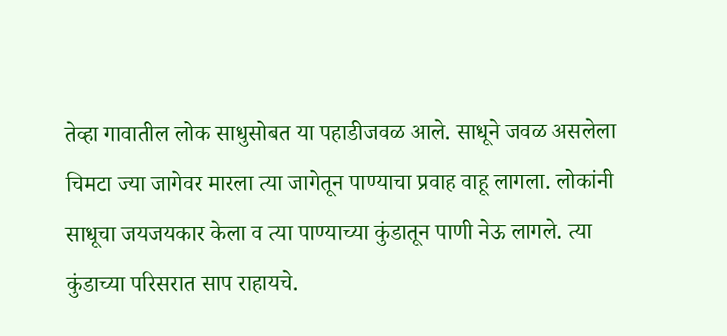तेव्हा गावातील लोक साधुसोबत या पहाडीजवळ आले. साधूने जवळ असलेला चिमटा ज्या जागेवर मारला त्या जागेतून पाण्याचा प्रवाह वाहू लागला. लोकांनी साधूचा जयजयकार केला व त्या पाण्याच्या कुंडातून पाणी नेऊ लागले. त्या कुंडाच्या परिसरात साप राहायचे.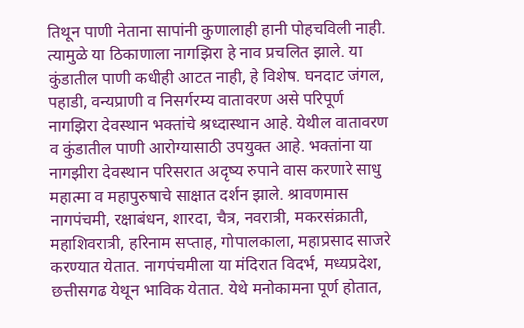तिथून पाणी नेताना सापांनी कुणालाही हानी पोहचविली नाही. त्यामुळे या ठिकाणाला नागझिरा हे नाव प्रचलित झाले. या कुंडातील पाणी कधीही आटत नाही, हे विशेष. घनदाट जंगल, पहाडी, वन्यप्राणी व निसर्गरम्य वातावरण असे परिपूर्ण नागझिरा देवस्थान भक्तांचे श्रध्दास्थान आहे. येथील वातावरण व कुंडातील पाणी आरोग्यासाठी उपयुक्त आहे. भक्तांना या नागझीरा देवस्थान परिसरात अदृष्य रुपाने वास करणारे साधु महात्मा व महापुरुषाचे साक्षात दर्शन झाले. श्रावणमास नागपंचमी, रक्षाबंधन, शारदा, चैत्र, नवरात्री, मकरसंक्राती, महाशिवरात्री, हरिनाम सप्ताह, गोपालकाला, महाप्रसाद साजरे करण्यात येतात. नागपंचमीला या मंदिरात विदर्भ, मध्यप्रदेश, छत्तीसगढ येथून भाविक येतात. येथे मनोकामना पूर्ण होतात,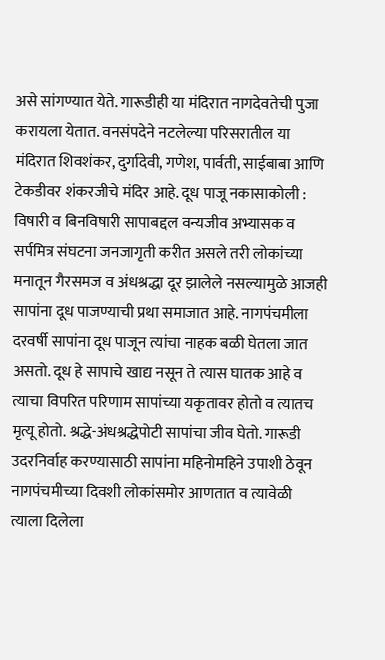असे सांगण्यात येते. गारूडीही या मंदिरात नागदेवतेची पुजा करायला येतात. वनसंपदेने नटलेल्या परिसरातील या मंदिरात शिवशंकर, दुर्गादेवी, गणेश, पार्वती, साईबाबा आणि टेकडीवर शंकरजीचे मंदिर आहे. दूध पाजू नकासाकोली : विषारी व बिनविषारी सापाबद्दल वन्यजीव अभ्यासक व सर्पमित्र संघटना जनजागृती करीत असले तरी लोकांच्या मनातून गैरसमज व अंधश्रद्धा दूर झालेले नसल्यामुळे आजही सापांना दूध पाजण्याची प्रथा समाजात आहे. नागपंचमीला दरवर्षी सापांना दूध पाजून त्यांचा नाहक बळी घेतला जात असतो. दूध हे सापाचे खाद्य नसून ते त्यास घातक आहे व त्याचा विपरित परिणाम सापांच्या यकृतावर होतो व त्यातच मृत्यू होतो. श्रद्धे-अंधश्रद्धेपोटी सापांचा जीव घेतो. गारूडी उदरनिर्वाह करण्यासाठी सापांना महिनोमहिने उपाशी ठेवून नागपंचमीच्या दिवशी लोकांसमोर आणतात व त्यावेळी त्याला दिलेला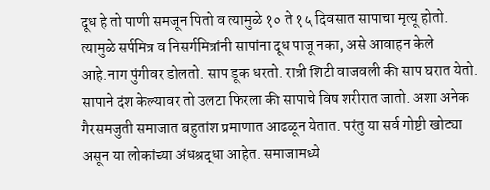दूध हे तो पाणी समजून पितो व त्यामुळे १० ते १५ दिवसात सापाचा मृत्यू होतो. त्यामुळे सर्पमित्र व निसर्गमित्रांनी सापांना दूध पाजू नका, असे आवाहन केले आहे.नाग पुंगीवर डोलतो. साप डूक धरतो. रात्री शिटी वाजवली की साप घरात येतो. सापाने दंश केल्यावर तो उलटा फिरला की सापाचे विष शरीरात जातो. अशा अनेक गैरसमजुती समाजात बहुतांश प्रमाणात आढळून येतात. परंतु या सर्व गोष्टी खोट्या असून या लोकांच्या अंधश्रद्धा आहेत. समाजामध्ये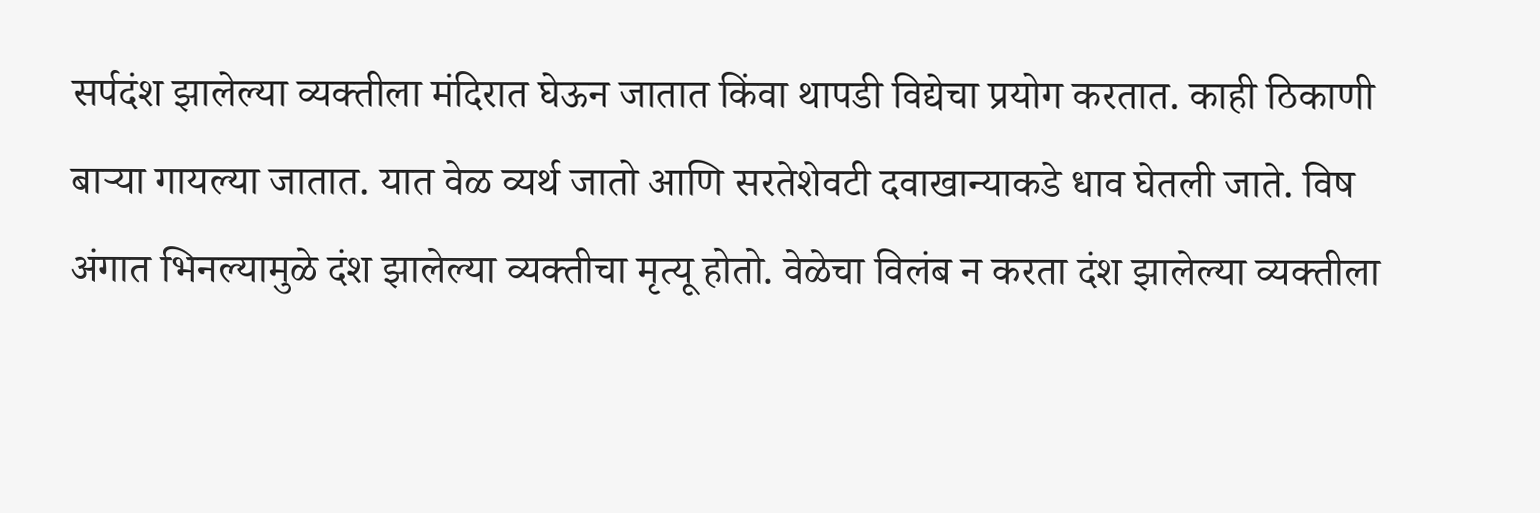सर्पदंश झालेल्या व्यक्तीला मंदिरात घेऊन जातात किंवा थापडी विद्येचा प्रयोग करतात. काही ठिकाणी बाऱ्या गायल्या जातात. यात वेळ व्यर्थ जातो आणि सरतेशेवटी दवाखान्याकडे धाव घेतली जाते. विष अंगात भिनल्यामुळे दंश झालेल्या व्यक्तीचा मृत्यू होतो. वेळेचा विलंब न करता दंश झालेल्या व्यक्तीला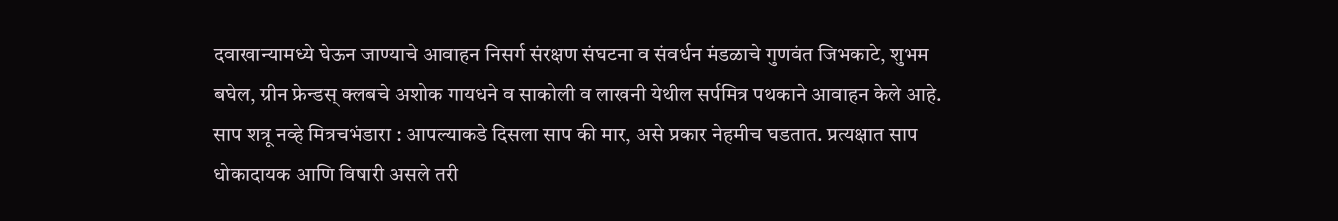दवाखान्यामध्ये घेऊन जाण्याचे आवाहन निसर्ग संरक्षण संघटना व संवर्धन मंडळाचे गुणवंत जिभकाटे, शुभम बघेल, ग्रीन फ्रेन्डस् क्लबचे अशोक गायधने व साकोली व लाखनी येथील सर्पमित्र पथकाने आवाहन केले आहे. साप शत्रू नव्हे मित्रचभंडारा : आपल्याकडे दिसला साप की मार, असे प्रकार नेहमीच घडतात. प्रत्यक्षात साप धोकादायक आणि विषारी असले तरी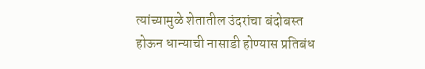त्यांच्यामुळे शेतातील उंदरांचा बंदोबस्त होऊन धान्याची नासाडी होण्यास प्रतिबंध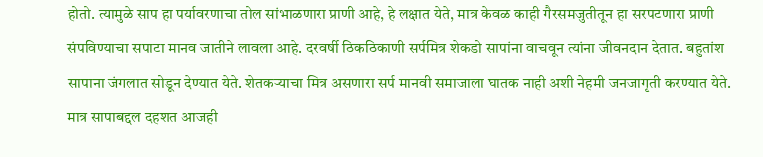होतो. त्यामुळे साप हा पर्यावरणाचा तोल सांभाळणारा प्राणी आहे, हे लक्षात येते, मात्र केवळ काही गैरसमजुतीतून हा सरपटणारा प्राणी संपविण्याचा सपाटा मानव जातीने लावला आहे. दरवर्षी ठिकठिकाणी सर्पमित्र शेकडो सापांना वाचवून त्यांना जीवनदान देतात. बहुतांश सापाना जंगलात सोडून देण्यात येते. शेतकऱ्याचा मित्र असणारा सर्प मानवी समाजाला घातक नाही अशी नेहमी जनजागृती करण्यात येते. मात्र सापाबद्दल दहशत आजही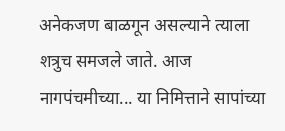अनेकजण बाळगून असल्याने त्याला शत्रुच समजले जाते. आज नागपंचमीच्या... या निमित्ताने सापांच्या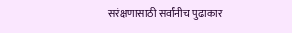सरंक्षणासाठी सर्वांनीच पुढाकार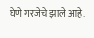घेणे गरजेचे झाले आहे.